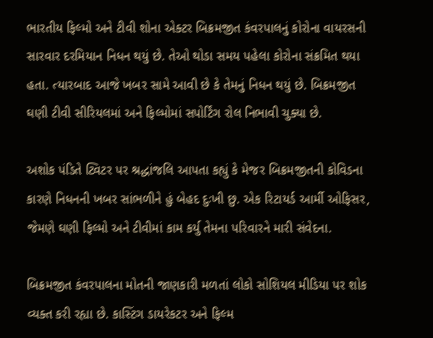ભારતીય ફિલ્મો અને ટીવી શોના એક્ટર બિક્રમજીત કંવરપાલનું કોરોના વાયરસની સારવાર દરમિયાન નિધન થયું છે. તેઓ થોડા સમય પહેલા કોરોના સંક્રમિત થયા હતા. ત્યારબાદ આજે ખબર સામે આવી છે કે તેમનું નિધન થયું છે. બિક્રમજીત ઘણી ટીવી સીરિયલમાં અને ફિલ્મોમાં સપોર્ટિંગ રોલ નિભાવી ચુક્યા છે.

અશોક પંડિતે ટ્વિટર પર શ્રદ્ધાંજલિ આપતા કહ્યું કે મેજર બિક્રમજીતની કોવિડના કારણે નિધનની ખબર સાંભળીને હું બેહદ દુઃખી છુ. એક રિટાયર્ડ આર્મી ઓફિસર, જેમણે ઘણી ફિલ્મો અને ટીવીમાં કામ કર્યુ તેમના પરિવારને મારી સંવેદના.

બિક્રમજીત કંવરપાલના મોતની જાણકારી મળતાં લોકો સોશિયલ મીડિયા પર શોક વ્યક્ત કરી રહ્યા છે. કાસ્ટિંગ ડાયરેકટર અને ફિલ્મ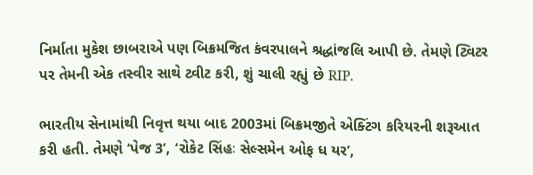નિર્માતા મુકેશ છાબરાએ પણ બિક્રમજિત કંવરપાલને શ્રદ્ધાંજલિ આપી છે. તેમણે ટ્વિટર પર તેમની એક તસ્વીર સાથે ટ્વીટ કરી, શું ચાલી રહ્યું છે RIP.

ભારતીય સેનામાંથી નિવૃત્ત થયા બાદ 2003માં બિક્રમજીતે એક્ટિંગ કરિયરની શરૂઆત કરી હતી. તેમણે ‘પેજ 3’, ‘રોકેટ સિંહઃ સેલ્સમેન ઓફ ધ યર’,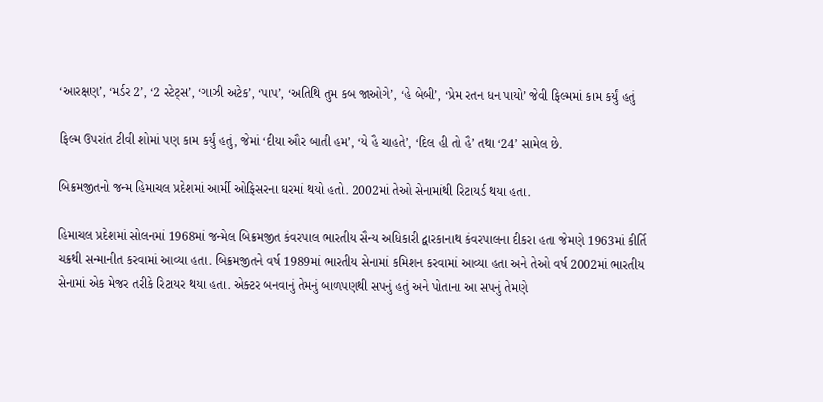‘આરક્ષણ’, ‘મર્ડર 2’, ‘2 સ્ટેટ્સ’, ‘ગાઝી અટેક’, ‘પાપ’, ‘અતિથિ તુમ કબ જાઓગે’, ‘હે બેબી’, ‘પ્રેમ રતન ધન પાયો’ જેવી ફિલ્મમાં કામ કર્યું હતું

ફિલ્મ ઉપરાંત ટીવી શોમાં પણ કામ કર્યું હતું, જેમાં ‘દીયા ઔર બાતી હમ’, ‘યે હૈ ચાહતે’, ‘દિલ હી તો હૈ’ તથા ‘24’ સામેલ છે.

બિક્રમજીતનો જન્મ હિમાચલ પ્રદેશમાં આર્મી ઓફિસરના ઘરમાં થયો હતો. 2002માં તેઓ સેનામાંથી રિટાયર્ડ થયા હતા.

હિમાચલ પ્રદેશમાં સોલનમાં 1968માં જન્મેલ બિક્રમજીત કંવરપાલ ભારતીય સૈન્ય અધિકારી દ્વારકાનાથ કંવરપાલના દીકરા હતા જેમણે 1963માં કીર્તિ ચક્રથી સન્માનીત કરવામાં આવ્યા હતા. બિક્રમજીતને વર્ષ 1989માં ભારતીય સેનામાં કમિશન કરવામાં આવ્યા હતા અને તેઓ વર્ષ 2002માં ભારતીય સેનામાં એક મેજર તરીકે રિટાયર થયા હતા. એક્ટર બનવાનું તેમનું બાળપણથી સપનું હતું અને પોતાના આ સપનું તેમણે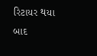રિટાયર થયા બાદ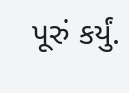પૂરું કર્યું.